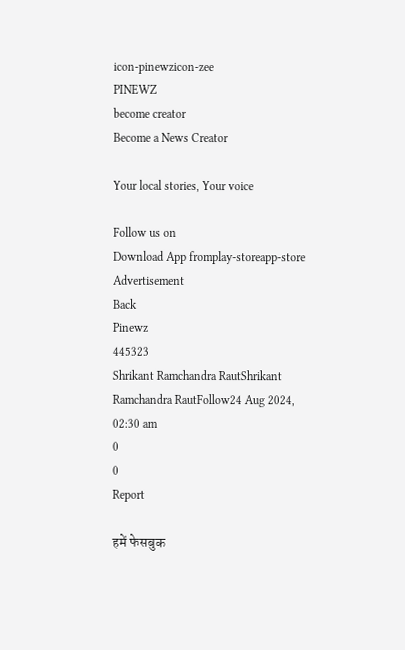icon-pinewzicon-zee
PINEWZ
become creator
Become a News Creator

Your local stories, Your voice

Follow us on
Download App fromplay-storeapp-store
Advertisement
Back
Pinewz
445323
Shrikant Ramchandra RautShrikant Ramchandra RautFollow24 Aug 2024, 02:30 am
0
0
Report

हमें फेसबुक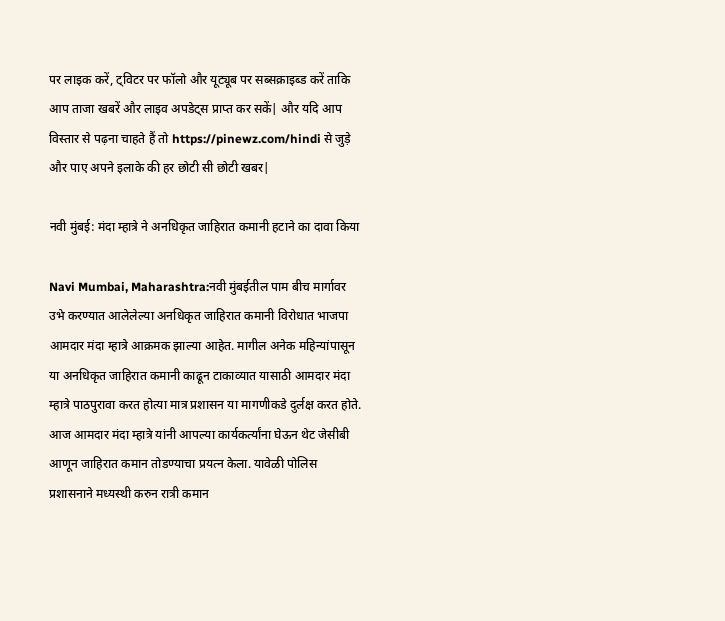पर लाइक करें, ट्विटर पर फॉलो और यूट्यूब पर सब्सक्राइब्ड करें ताकि आप ताजा खबरें और लाइव अपडेट्स प्राप्त कर सकें| और यदि आप विस्तार से पढ़ना चाहते हैं तो https://pinewz.com/hindi से जुड़े और पाए अपने इलाके की हर छोटी सी छोटी खबर|

नवी मुंबई: मंदा म्हात्रे ने अनधिकृत जाहिरात कमानी हटाने का दावा किया

Navi Mumbai, Maharashtra:नवी मुंबईतील पाम बीच मार्गावर उभे करण्यात आलेलेल्या अनधिकृत जाहिरात कमानी विरोधात भाजपा आमदार मंदा म्हात्रे आक्रमक झाल्या आहेत. मागील अनेक महिन्यांपासून या अनधिकृत जाहिरात कमानी काढून टाकाव्यात यासाठी आमदार मंदा म्हात्रे पाठपुरावा करत होत्या मात्र प्रशासन या मागणीकडे दुर्लक्ष करत होते. आज आमदार मंदा म्हात्रे यांनी आपल्या कार्यकर्त्यांना घेऊन थेट जेसीबी आणून जाहिरात कमान तोडण्याचा प्रयत्न केला. यावेळी पोलिस प्रशासनाने मध्यस्थी करुन रात्री कमान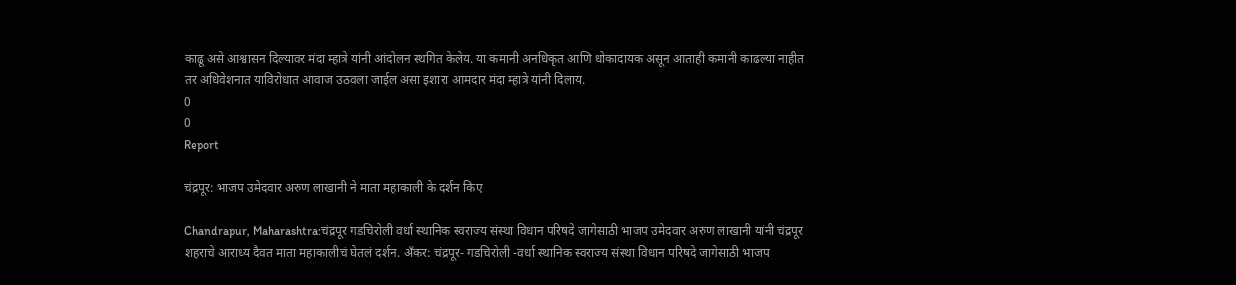काढू असे आश्वासन दिल्यावर मंदा म्हात्रे यांनी आंदोलन स्थगित केलेय. या कमानी अनधिकृत आणि धोकादायक असून आताही कमानी काढल्या नाहीत तर अधिवेशनात याविरोधात आवाज उठवला जाईल असा इशारा आमदार मंदा म्हात्रे यांनी दिलाय.
0
0
Report

चंद्रपूर: भाजप उमेदवार अरुण लाखानी ने माता महाकाली के दर्शन किए

Chandrapur, Maharashtra:चंद्रपूर गडचिरोली वर्धा स्थानिक स्वराज्य संस्था विधान परिषदे जागेसाठी भाजप उमेदवार अरुण लाखानी यांनी चंद्रपूर शहराचे आराध्य दैवत माता महाकालीचं घेतलं दर्शन. अँकर: चंद्रपूर- गडचिरोली -वर्धा स्थानिक स्वराज्य संस्था विधान परिषदे जागेसाठी भाजप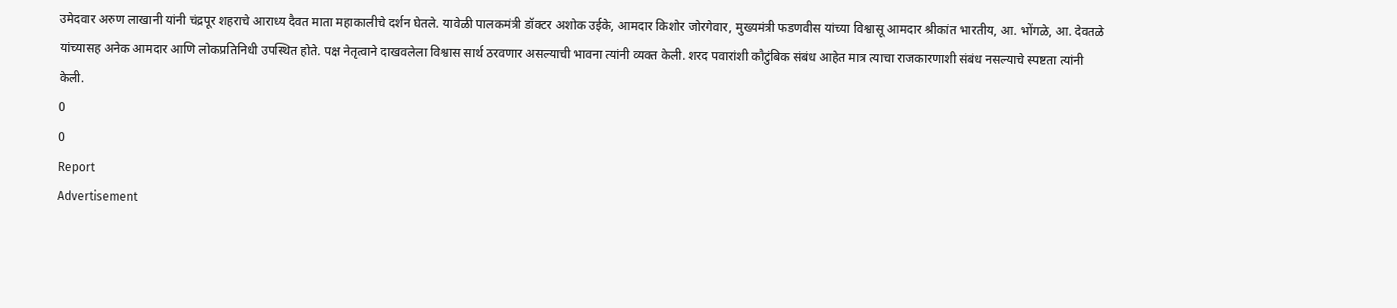उमेदवार अरुण लाखानी यांनी चंद्रपूर शहराचे आराध्य दैवत माता महाकालीचे दर्शन घेतले. यावेळी पालकमंत्री डॉक्टर अशोक उईके, आमदार किशोर जोरगेवार, मुख्यमंत्री फडणवीस यांच्या विश्वासू आमदार श्रीकांत भारतीय, आ. भोंगळे, आ. देवतळे यांच्यासह अनेक आमदार आणि लोकप्रतिनिधी उपस्थित होते. पक्ष नेतृत्वाने दाखवलेला विश्वास सार्थ ठरवणार असल्याची भावना त्यांनी व्यक्त केली. शरद पवारांशी कौटुंबिक संबंध आहेत मात्र त्याचा राजकारणाशी संबंध नसल्याचे स्पष्टता त्यांनी केली.
0
0
Report
Advertisement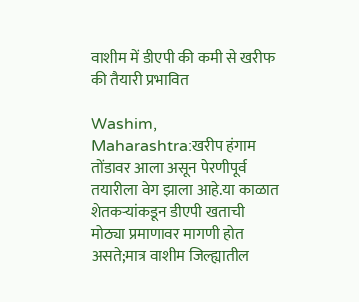वाशीम में डीएपी की कमी से खरीफ की तैयारी प्रभावित

Washim, Maharashtra:खरीप हंगाम तोंडावर आला असून पेरणीपूर्व तयारीला वेग झाला आहे.या काळात शेतकऱ्यांकडून डीएपी खताची मोठ्या प्रमाणावर मागणी होत असते;मात्र वाशीम जिल्ह्यातील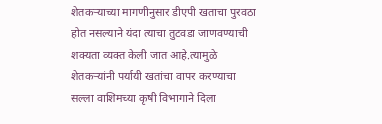शेतकऱ्याच्या मागणीनुसार डीएपी खताचा पुरवठा होत नसल्याने यंदा त्याचा तुटवडा जाणवण्याची शक्यता व्यक्त केली जात आहे.त्यामुळे शेतकऱ्यांनी पर्यायी खतांचा वापर करण्याचा सल्ला वाशिमच्या कृषी विभागाने दिला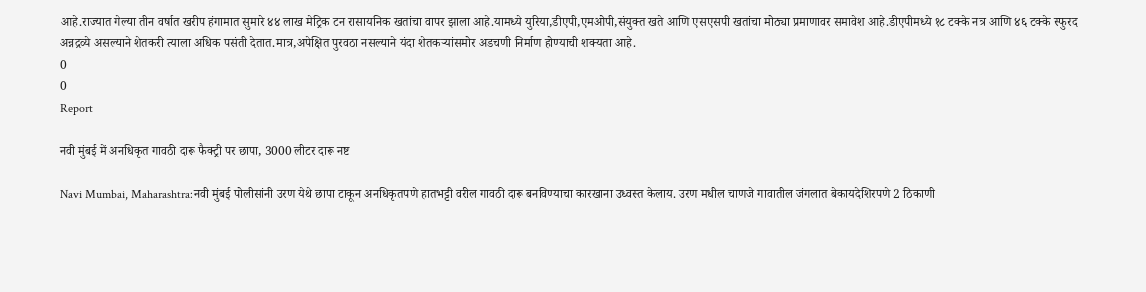आहे.राज्यात गेल्या तीन वर्षात खरीप हंगामात सुमारे ४४ लाख मेट्रिक टन रासायनिक खतांचा वापर झाला आहे.यामध्ये युरिया,डीएपी,एमओपी,संयुक्त खते आणि एसएसपी खतांचा मोठ्या प्रमाणावर समावेश आहे.डीएपीमध्ये १८ टक्के नत्र आणि ४६ टक्के स्फुरद अन्नद्रव्ये असल्याने शेतकरी त्याला अधिक पसंती देतात.मात्र,अपेक्षित पुरवठा नसल्याने यंदा शेतकऱ्यांसमोर अडचणी निर्माण होण्याची शक्यता आहे.
0
0
Report

नवी मुंबई में अनधिकृत गावठी दारू फैक्ट्री पर छापा, 3000 लीटर दारू नष्ट

Navi Mumbai, Maharashtra:नवी मुंबई पोलीसांनी उरण येथे छापा टाकून अनधिकृतपणे हातभट्टी वरील गावठी दारू बनविण्याचा कारखाना उध्वस्त केलाय. उरण मधील चाणजे गावातील जंगलात बेकायदेशिरपणे 2 ठिकाणी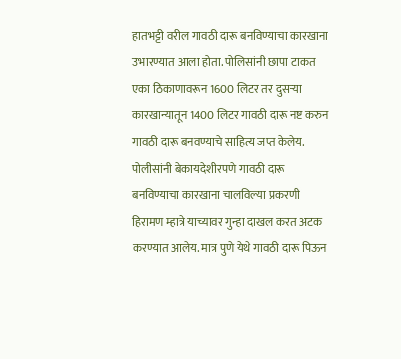हातभट्टी वरील गावठी दारू बनविण्याचा कारखाना उभारण्यात आला होता. पोलिसांनी छापा टाकत एका ठिकाणावरून 1600 लिटर तर दुसऱ्या कारखान्यातून 1400 लिटर गावठी दारू नष्ट करुन गावठी दारू बनवण्याचे साहित्य जप्त केलेय. पोलीसांनी बेकायदेशीरपणे गावठी दारू बनविण्याचा कारखाना चालविल्या प्रकरणी हिरामण म्हात्रे याच्यावर गुन्हा दाखल करत अटक करण्यात आलेय. मात्र पुणे येथे गावठी दारू पिऊन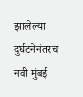झालेल्या दुर्घटनेनंतरच नवी मुंबई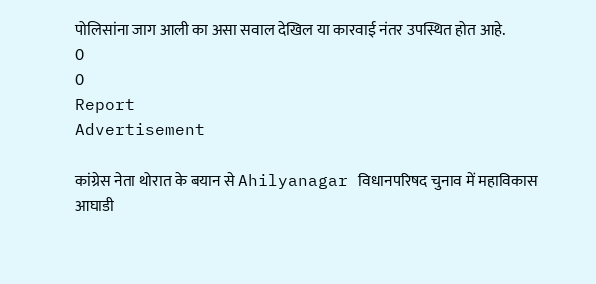पोलिसांना जाग आली का असा सवाल देखिल या कारवाई नंतर उपस्थित होत आहे.
0
0
Report
Advertisement

कांग्रेस नेता थोरात के बयान से Ahilyanagar विधानपरिषद चुनाव में महाविकास आघाडी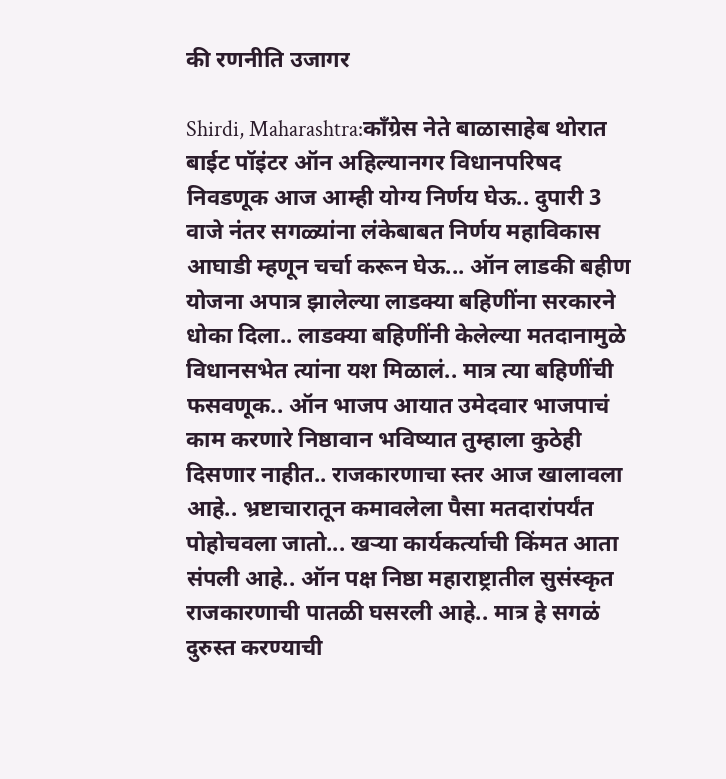की रणनीति उजागर

Shirdi, Maharashtra:काँग्रेस नेते बाळासाहेब थोरात बाईट पॉइंटर ऑन अहिल्यानगर विधानपरिषद निवडणूक आज आम्ही योग्य निर्णय घेऊ.. दुपारी 3 वाजे नंतर सगळ्यांना लंकेबाबत निर्णय महाविकास आघाडी म्हणून चर्चा करून घेऊ... ऑन लाडकी बहीण योजना अपात्र झालेल्या लाडक्या बहिणींना सरकारने धोका दिला.. लाडक्या बहिणींनी केलेल्या मतदानामुळे विधानसभेत त्यांना यश मिळालं.. मात्र त्या बहिणींची फसवणूक.. ऑन भाजप आयात उमेदवार भाजपाचं काम करणारे निष्ठावान भविष्यात तुम्हाला कुठेही दिसणार नाहीत.. राजकारणाचा स्तर आज खालावला आहे.. भ्रष्टाचारातून कमावलेला पैसा मतदारांपर्यंत पोहोचवला जातो... खऱ्या कार्यकर्त्याची किंमत आता संपली आहे.. ऑन पक्ष निष्ठा महाराष्ट्रातील सुसंस्कृत राजकारणाची पातळी घसरली आहे.. मात्र हे सगळं दुरुस्त करण्याची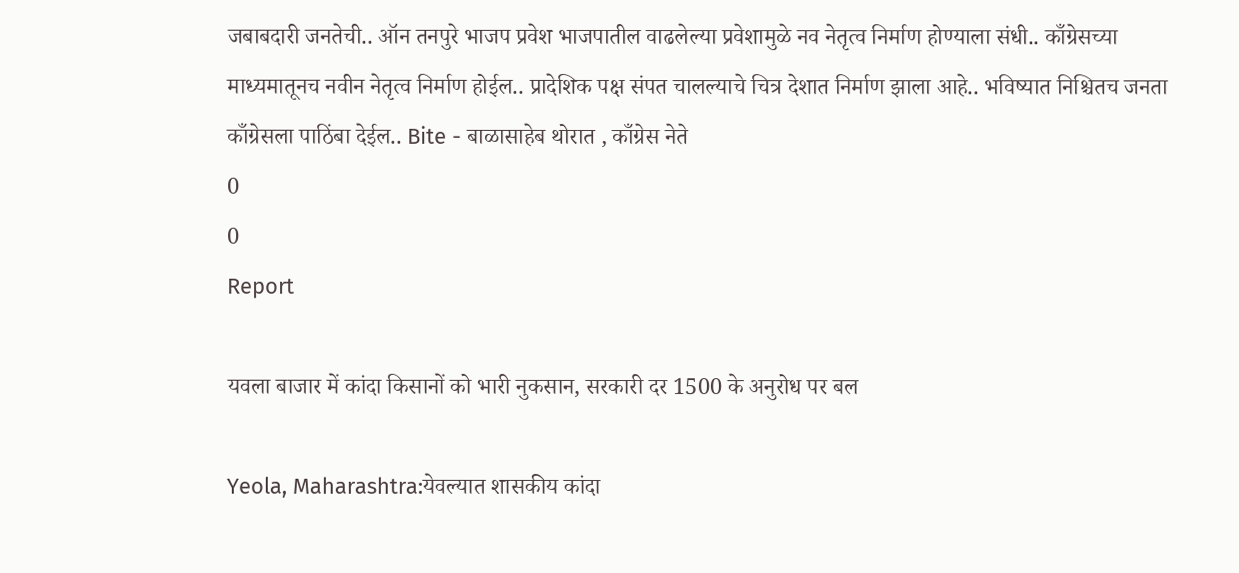जबाबदारी जनतेची.. ऑन तनपुरे भाजप प्रवेश भाजपातील वाढलेल्या प्रवेशामुळे नव नेतृत्व निर्माण होण्याला संधी.. काँग्रेसच्या माध्यमातूनच नवीन नेतृत्व निर्माण होईल.. प्रादेशिक पक्ष संपत चालल्याचे चित्र देशात निर्माण झाला आहे.. भविष्यात निश्चितच जनता काँग्रेसला पाठिंबा देईल.. Bite - बाळासाहेब थोरात , काँग्रेस नेते
0
0
Report

यवला बाजार में कांदा किसानों को भारी नुकसान, सरकारी दर 1500 के अनुरोध पर बल

Yeola, Maharashtra:येवल्यात शासकीय कांदा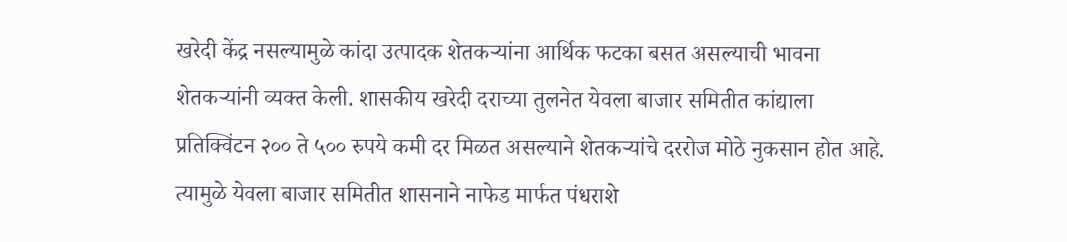खरेदी केंद्र नसल्यामुळे कांदा उत्पादक शेतकऱ्यांना आर्थिक फटका बसत असल्याची भावना शेतकऱ्यांनी व्यक्त केली. शासकीय खरेदी दराच्या तुलनेत येवला बाजार समितीत कांद्याला प्रतिक्विंटन २०० ते ५०० रुपये कमी दर मिळत असल्याने शेतकऱ्यांचे दररोज मोठे नुकसान होत आहे. त्यामुळे येवला बाजार समितीत शासनाने नाफेड मार्फत पंधराशे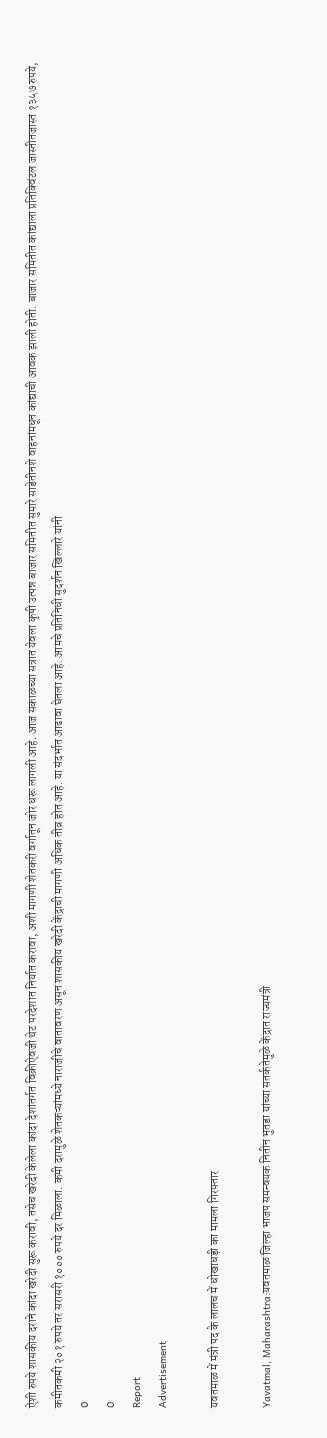ऐंशी रुपये शासकीय दराने कांदा खरेदी सुरू करावी, तसेच खरेदी केलेला कांदा देशांतर्गत विक्रीऐवजी थेट परदेशात निर्यात करावा, अशी मागणी शेतकरी वर्गातून जोर धरू लागली आहे. आज सकाळच्या सत्रात येवला कृषी उत्पन्न बाजार समितीत सुमारे साडेतीनशे वाहनांमधून कांद्याची आवक झाली होती. बाजार समितीत कांद्याला प्रतिक्विंटल जास्तीतजास्त १३५७ रुपये, कमीतकमी २०१ रुपये तर सरासरी १००० रुपये दर मिळाला. कमी दरामुळे शेतकऱ्यांमध्ये नाराजीचे वातावरण असून शासकीय खरेदी केंद्राची मागणी अधिक तीव्र होत आहे. या संदर्भात आढावा घेतला आहे. आमचे प्रतिनिधी सुदर्शन खिल्लारे यांनी
0
0
Report
Advertisement

यवतमाळ में मंत्री पद के लालच में धोखाधड़ी का मामला गिरफ्तार

Yavatmal, Maharashtra:यवतमाळ जिल्हा भाजप समन्वयक नितीन भुतडा यांच्या सतर्कतेमुळे केंद्रात राज्यमंत्री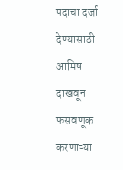पदाचा दर्जा देण्यासाठी आमिष दाखवून फसवणूक करणाऱ्या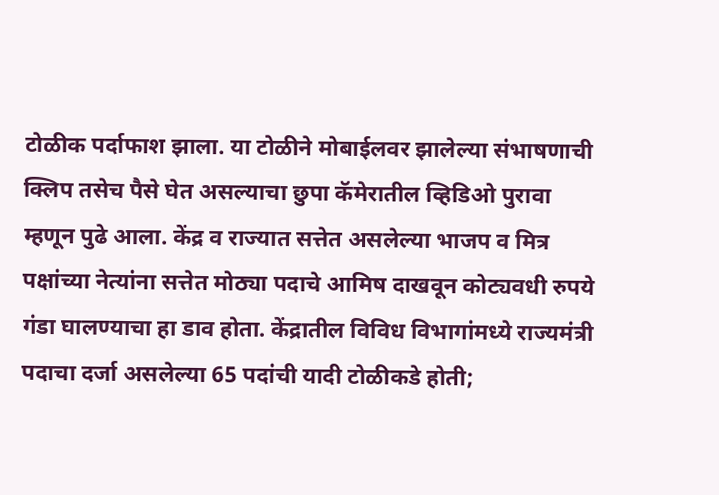टोळीक पर्दाफाश झाला. या टोळीने मोबाईलवर झालेल्या संभाषणाची क्लिप तसेच पैसे घेत असल्याचा छुपा कॅमेरातील व्हिडिओ पुरावा म्हणून पुढे आला. केंद्र व राज्यात सत्तेत असलेल्या भाजप व मित्र पक्षांच्या नेत्यांना सत्तेत मोठ्या पदाचे आमिष दाखवून कोट्यवधी रुपये गंडा घालण्याचा हा डाव होता. केंद्रातील विविध विभागांमध्ये राज्यमंत्री पदाचा दर्जा असलेल्या 65 पदांची यादी टोळीकडे होती;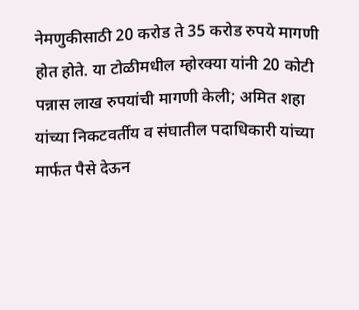नेमणुकीसाठी 20 करोड ते 35 करोड रुपये मागणी होत होते. या टोळीमधील म्होरक्या यांनी 20 कोटी पन्नास लाख रुपयांची मागणी केली; अमित शहा यांच्या निकटवर्तीय व संघातील पदाधिकारी यांच्या मार्फत पैसे देऊन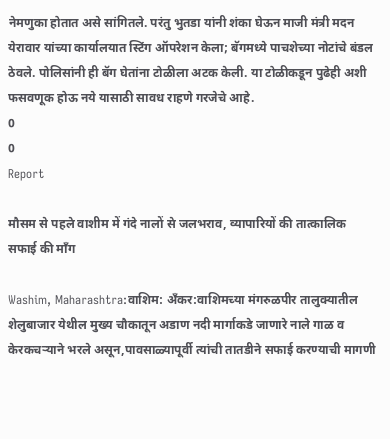नेमणुका होतात असे सांगितले. परंतु भुतडा यांनी शंका घेऊन माजी मंत्री मदन येरावार यांच्या कार्यालयात स्टिंग ऑपरेशन केला; बॅगमध्ये पाचशेच्या नोटांचे बंडल ठेवले. पोलिसांनी ही बॅग घेतांना टोळीला अटक केली. या टोळीकडून पुढेही अशी फसवणूक होऊ नये यासाठी सावध राहणे गरजेचे आहे.
0
0
Report

मौसम से पहले वाशीम में गंदे नालों से जलभराव, व्यापारियों की तात्कालिक सफाई की माँग

Washim, Maharashtra:वाशिम: अँकर:वाशिमच्या मंगरुळपीर तालुक्यातील शेलुबाजार येथील मुख्य चौकातून अडाण नदी मार्गाकडे जाणारे नाले गाळ व केरकचऱ्याने भरले असून,पावसाळ्यापूर्वी त्यांची तातडीने सफाई करण्याची मागणी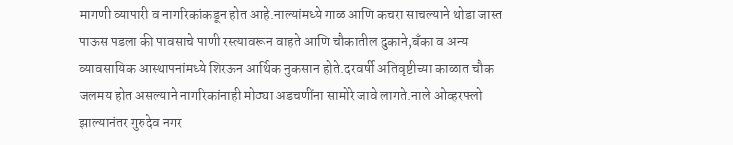मागणी व्यापारी व नागरिकांकडून होत आहे.नाल्यांमध्ये गाळ आणि कचरा साचल्याने थोडा जास्त पाऊस पडला की पावसाचे पाणी रस्त्यावरून वाहते आणि चौकातील दुकाने,बँका व अन्य व्यावसायिक आस्थापनांमध्ये शिरऊन आर्थिक नुकसान होते.दरवर्षी अतिवृष्टीच्या काळात चौक जलमय होत असल्याने नागरिकांनाही मोठ्या अडचणींना सामोरे जावे लागते.नाले ओव्हरफ्लो झाल्यानंतर गुरुदेव नगर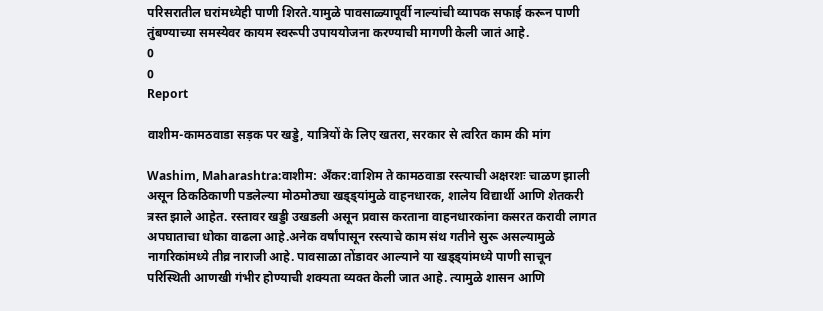परिसरातील घरांमध्येही पाणी शिरते.यामुळे पावसाळ्यापूर्वी नाल्यांची व्यापक सफाई करून पाणी तुंबण्याच्या समस्येवर कायम स्वरूपी उपाययोजना करण्याची मागणी केली जातं आहे.
0
0
Report

वाशीम-कामठवाडा सड़क पर खड्डे, यात्रियों के लिए खतरा, सरकार से त्वरित काम की मांग

Washim, Maharashtra:वाशीम: अँकर:वाशिम ते कामठवाडा रस्त्याची अक्षरशः चाळण झाली असून ठिकठिकाणी पडलेल्या मोठमोठ्या खड्ड्यांमुळे वाहनधारक, शालेय विद्यार्थी आणि शेतकरी त्रस्त झाले आहेत. रस्तावर खड्डी उखडली असून प्रवास करताना वाहनधारकांना कसरत करावी लागत अपघाताचा धोका वाढला आहे.अनेक वर्षांपासून रस्त्याचे काम संथ गतीने सुरू असल्यामुळे नागरिकांमध्ये तीव्र नाराजी आहे. पावसाळा तोंडावर आल्याने या खड्ड्यांमध्ये पाणी साचून परिस्थिती आणखी गंभीर होण्याची शक्यता व्यक्त केली जात आहे. त्यामुळे शासन आणि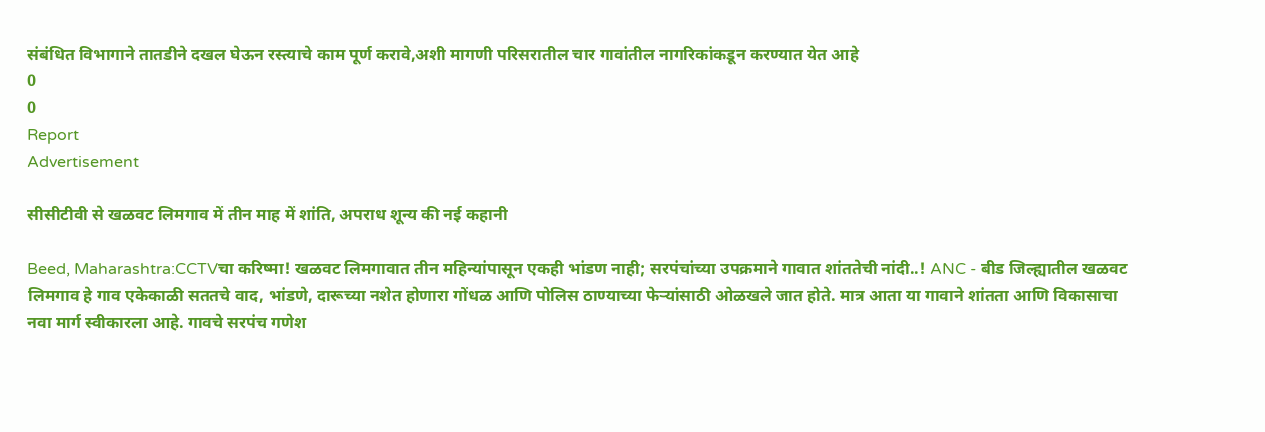संबंधित विभागाने तातडीने दखल घेऊन रस्त्याचे काम पूर्ण करावे,अशी मागणी परिसरातील चार गावांतील नागरिकांकडून करण्यात येत आहे
0
0
Report
Advertisement

सीसीटीवी से खळवट लिमगाव में तीन माह में शांति, अपराध शून्य की नई कहानी

Beed, Maharashtra:CCTVचा करिष्मा! खळवट लिमगावात तीन महिन्यांपासून एकही भांडण नाही; सरपंचांच्या उपक्रमाने गावात शांततेची नांदी..! ANC - बीड जिल्ह्यातील खळवट लिमगाव हे गाव एकेकाळी सततचे वाद, भांडणे, दारूच्या नशेत होणारा गोंधळ आणि पोलिस ठाण्याच्या फेऱ्यांसाठी ओळखले जात होते. मात्र आता या गावाने शांतता आणि विकासाचा नवा मार्ग स्वीकारला आहे. गावचे सरपंच गणेश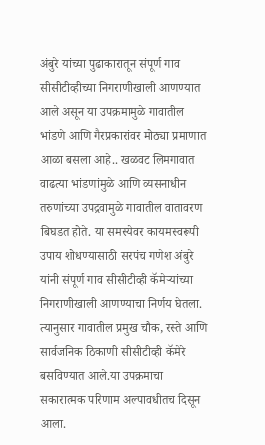अंबुरे यांच्या पुढाकारातून संपूर्ण गाव सीसीटीव्हीच्या निगराणीखाली आणण्यात आले असून या उपक्रमामुळे गावातील भांडणे आणि गैरप्रकारांवर मोठ्या प्रमाणात आळा बसला आहे.. खळवट लिमगावात वाढत्या भांडणांमुळे आणि व्यसनाधीन तरुणांच्या उपद्रवामुळे गावातील वातावरण बिघडत होते. या समस्येवर कायमस्वरूपी उपाय शोधण्यासाठी सरपंच गणेश अंबुरे यांनी संपूर्ण गाव सीसीटीव्ही कॅमेऱ्यांच्या निगराणीखाली आणण्याचा निर्णय घेतला. त्यानुसार गावातील प्रमुख चौक, रस्ते आणि सार्वजनिक ठिकाणी सीसीटीव्ही कॅमेरे बसविण्यात आले.या उपक्रमाचा सकारात्मक परिणाम अल्पावधीतच दिसून आला.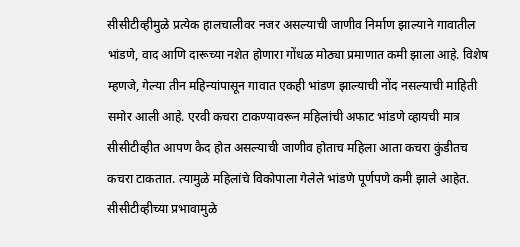सीसीटीव्हीमुळे प्रत्येक हालचालीवर नजर असल्याची जाणीव निर्माण झाल्याने गावातील भांडणे, वाद आणि दारूच्या नशेत होणारा गोंधळ मोठ्या प्रमाणात कमी झाला आहे. विशेष म्हणजे, गेल्या तीन महिन्यांपासून गावात एकही भांडण झाल्याची नोंद नसल्याची माहिती समोर आली आहे. एरवी कचरा टाकण्यावरून महिलांची अफाट भांडणे व्हायची मात्र सीसीटीव्हीत आपण कैद होत असल्याची जाणीव होताच महिला आता कचरा कुंडीतच कचरा टाकतात. त्यामुळे महिलांचे विकोपाला गेलेले भांडणे पूर्णपणे कमी झाले आहेत. सीसीटीव्हीच्या प्रभावामुळे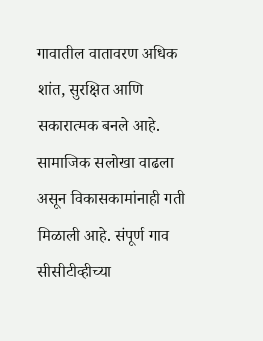गावातील वातावरण अधिक शांत, सुरक्षित आणि सकारात्मक बनले आहे. सामाजिक सलोखा वाढला असून विकासकामांनाही गती मिळाली आहे. संपूर्ण गाव सीसीटीव्हीच्या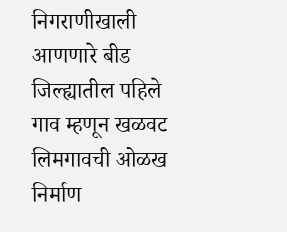निगराणीखाली आणणारे बीड जिल्ह्यातील पहिले गाव म्हणून खळवट लिमगावची ओळख निर्माण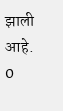झाली आहे.
0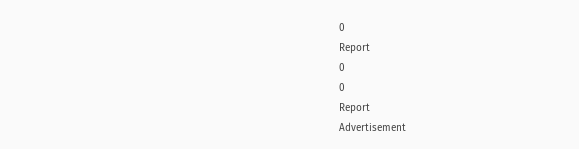0
Report
0
0
Report
Advertisement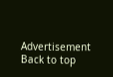Advertisement
Back to top